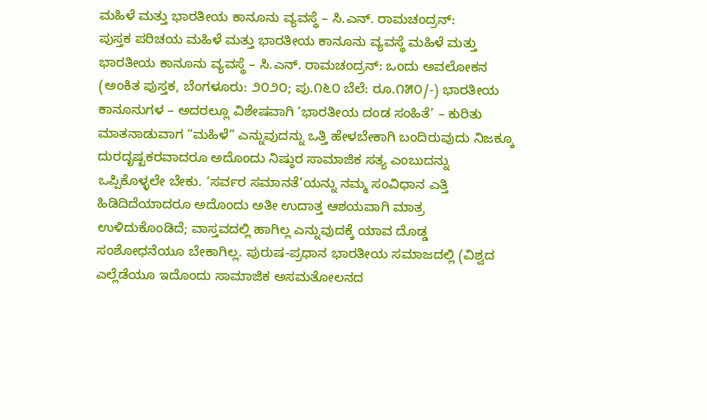ಮಹಿಳೆ ಮತ್ತು ಭಾರತೀಯ ಕಾನೂನು ವ್ಯವಸ್ಥೆ – ಸಿ.ಎನ್. ರಾಮಚಂದ್ರನ್:
ಪುಸ್ತಕ ಪರಿಚಯ ಮಹಿಳೆ ಮತ್ತು ಭಾರತೀಯ ಕಾನೂನು ವ್ಯವಸ್ಥೆ ಮಹಿಳೆ ಮತ್ತು ಭಾರತೀಯ ಕಾನೂನು ವ್ಯವಸ್ಥೆ – ಸಿ.ಎನ್. ರಾಮಚಂದ್ರನ್: ಒಂದು ಅವಲೋಕನ (ಅಂಕಿತ ಪುಸ್ತಕ, ಬೆಂಗಳೂರು: ೨೦೨೦; ಪು.೧೬೦ ಬೆಲೆ: ರೂ.೧೫೦/-) ಭಾರತೀಯ ಕಾನೂನುಗಳ – ಅದರಲ್ಲೂ ವಿಶೇಷವಾಗಿ ‘ಭಾರತೀಯ ದಂಡ ಸಂಹಿತೆ’ – ಕುರಿತು ಮಾತನಾಡುವಾಗ “ಮಹಿಳೆ” ಎನ್ನುವುದನ್ನು ಒತ್ತಿ ಹೇಳಬೇಕಾಗಿ ಬಂದಿರುವುದು ನಿಜಕ್ಕೂ ದುರದೃಷ್ಟಕರವಾದರೂ ಅದೊಂದು ನಿಷ್ಠುರ ಸಾಮಾಜಿಕ ಸತ್ಯ ಎಂಬುದನ್ನು ಒಪ್ಪಿಕೊಳ್ಳಲೇ ಬೇಕು. ‘ಸರ್ವರ ಸಮಾನತೆ’ಯನ್ನು ನಮ್ಮ ಸಂವಿಧಾನ ಎತ್ತಿ ಹಿಡಿದಿದೆಯಾದರೂ ಅದೊಂದು ಅತೀ ಉದಾತ್ತ ಆಶಯವಾಗಿ ಮಾತ್ರ ಉಳಿದುಕೊಂಡಿದೆ; ವಾಸ್ತವದಲ್ಲಿ ಹಾಗಿಲ್ಲ ಎನ್ನುವುದಕ್ಕೆ ಯಾವ ದೊಡ್ಡ ಸಂಶೋಧನೆಯೂ ಬೇಕಾಗಿಲ್ಲ. ಪುರುಷ-ಪ್ರಧಾನ ಭಾರತೀಯ ಸಮಾಜದಲ್ಲಿ (ವಿಶ್ವದ ಎಲ್ಲೆಡೆಯೂ ಇದೊಂದು ಸಾಮಾಜಿಕ ಅಸಮತೋಲನದ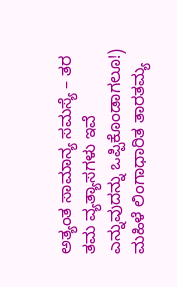ಅತ್ಯಂತ ಸಾಮಾನ್ಯ ಸಮಸ್ಯೆ – ತರ ತಮ ವ್ಯತ್ಯಾಸಗಳು ಇವೆ ಎನ್ನುವುದನ್ನು ಒಪ್ಪಿಕೊಂಡಾಗಲೂ!) ಮಹಿಳೆ ಲಿಂಗಾಧಾರಿತ ತಾರತಮ್ಯ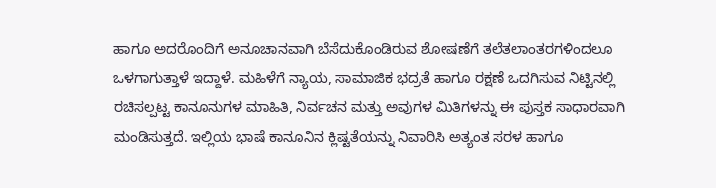ಹಾಗೂ ಅದರೊಂದಿಗೆ ಅನೂಚಾನವಾಗಿ ಬೆಸೆದುಕೊಂಡಿರುವ ಶೋಷಣೆಗೆ ತಲೆತಲಾಂತರಗಳಿಂದಲೂ ಒಳಗಾಗುತ್ತಾಳೆ ಇದ್ದಾಳೆ. ಮಹಿಳೆಗೆ ನ್ಯಾಯ, ಸಾಮಾಜಿಕ ಭದ್ರತೆ ಹಾಗೂ ರಕ್ಷಣೆ ಒದಗಿಸುವ ನಿಟ್ಟಿನಲ್ಲಿ ರಚಿಸಲ್ಪಟ್ಟ ಕಾನೂನುಗಳ ಮಾಹಿತಿ, ನಿರ್ವಚನ ಮತ್ತು ಅವುಗಳ ಮಿತಿಗಳನ್ನು ಈ ಪುಸ್ತಕ ಸಾಧಾರವಾಗಿ ಮಂಡಿಸುತ್ತದೆ. ಇಲ್ಲಿಯ ಭಾಷೆ ಕಾನೂನಿನ ಕ್ಲಿಷ್ಟತೆಯನ್ನು ನಿವಾರಿಸಿ ಅತ್ಯಂತ ಸರಳ ಹಾಗೂ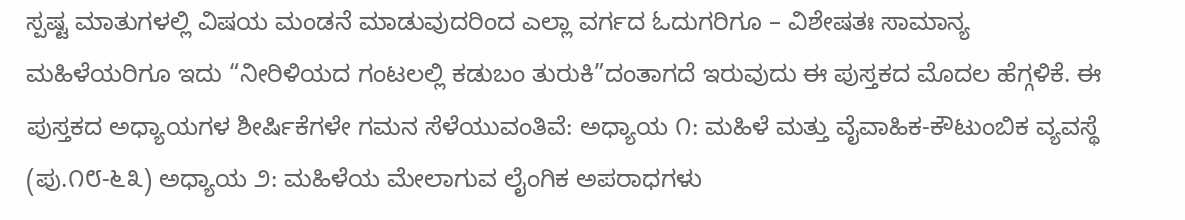ಸ್ಪಷ್ಟ ಮಾತುಗಳಲ್ಲಿ ವಿಷಯ ಮಂಡನೆ ಮಾಡುವುದರಿಂದ ಎಲ್ಲಾ ವರ್ಗದ ಓದುಗರಿಗೂ – ವಿಶೇಷತಃ ಸಾಮಾನ್ಯ ಮಹಿಳೆಯರಿಗೂ ಇದು “ನೀರಿಳಿಯದ ಗಂಟಲಲ್ಲಿ ಕಡುಬಂ ತುರುಕಿ”ದಂತಾಗದೆ ಇರುವುದು ಈ ಪುಸ್ತಕದ ಮೊದಲ ಹೆಗ್ಗಳಿಕೆ. ಈ ಪುಸ್ತಕದ ಅಧ್ಯಾಯಗಳ ಶೀರ್ಷಿಕೆಗಳೇ ಗಮನ ಸೆಳೆಯುವಂತಿವೆ: ಅಧ್ಯಾಯ ೧: ಮಹಿಳೆ ಮತ್ತು ವೈವಾಹಿಕ-ಕೌಟುಂಬಿಕ ವ್ಯವಸ್ಥೆ (ಪು.೧೮-೬೩) ಅಧ್ಯಾಯ ೨: ಮಹಿಳೆಯ ಮೇಲಾಗುವ ಲೈಂಗಿಕ ಅಪರಾಧಗಳು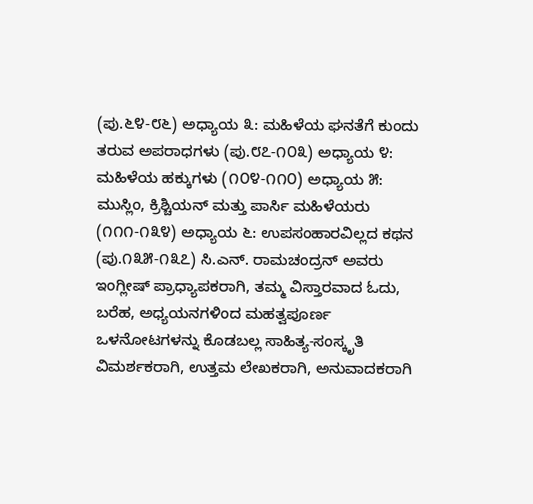(ಪು.೬೪-೮೬) ಅಧ್ಯಾಯ ೩: ಮಹಿಳೆಯ ಘನತೆಗೆ ಕುಂದು ತರುವ ಅಪರಾಧಗಳು (ಪು.೮೭-೧೦೩) ಅಧ್ಯಾಯ ೪: ಮಹಿಳೆಯ ಹಕ್ಕುಗಳು (೧೦೪-೧೧೦) ಅಧ್ಯಾಯ ೫: ಮುಸ್ಲಿಂ, ಕ್ರಿಶ್ಚಿಯನ್ ಮತ್ತು ಪಾರ್ಸಿ ಮಹಿಳೆಯರು (೧೧೧-೧೩೪) ಅಧ್ಯಾಯ ೬: ಉಪಸಂಹಾರವಿಲ್ಲದ ಕಥನ (ಪು.೧೩೫-೧೩೭) ಸಿ.ಎನ್. ರಾಮಚಂದ್ರನ್ ಅವರು ಇಂಗ್ಲೀಷ್ ಪ್ರಾಧ್ಯಾಪಕರಾಗಿ, ತಮ್ಮ ವಿಸ್ತಾರವಾದ ಓದು, ಬರೆಹ, ಅಧ್ಯಯನಗಳಿಂದ ಮಹತ್ವಪೂರ್ಣ ಒಳನೋಟಗಳನ್ನು ಕೊಡಬಲ್ಲ ಸಾಹಿತ್ಯ-ಸಂಸ್ಕೃತಿ ವಿಮರ್ಶಕರಾಗಿ, ಉತ್ತಮ ಲೇಖಕರಾಗಿ, ಅನುವಾದಕರಾಗಿ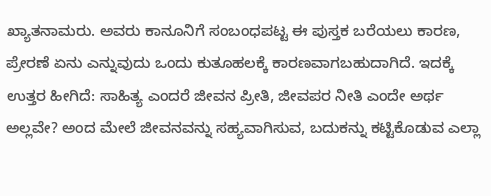ಖ್ಯಾತನಾಮರು. ಅವರು ಕಾನೂನಿಗೆ ಸಂಬಂಧಪಟ್ಟ ಈ ಪುಸ್ತಕ ಬರೆಯಲು ಕಾರಣ, ಪ್ರೇರಣೆ ಏನು ಎನ್ನುವುದು ಒಂದು ಕುತೂಹಲಕ್ಕೆ ಕಾರಣವಾಗಬಹುದಾಗಿದೆ. ಇದಕ್ಕೆ ಉತ್ತರ ಹೀಗಿದೆ: ಸಾಹಿತ್ಯ ಎಂದರೆ ಜೀವನ ಪ್ರೀತಿ, ಜೀವಪರ ನೀತಿ ಎಂದೇ ಅರ್ಥ ಅಲ್ಲವೇ? ಅಂದ ಮೇಲೆ ಜೀವನವನ್ನು ಸಹ್ಯವಾಗಿಸುವ, ಬದುಕನ್ನು ಕಟ್ಟಿಕೊಡುವ ಎಲ್ಲಾ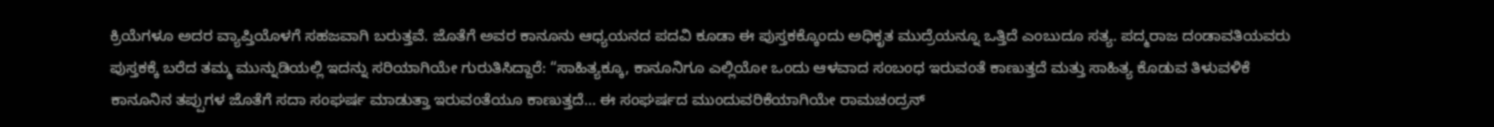ಕ್ರಿಯೆಗಳೂ ಅದರ ವ್ಯಾಪ್ತಿಯೊಳಗೆ ಸಹಜವಾಗಿ ಬರುತ್ತವೆ. ಜೊತೆಗೆ ಅವರ ಕಾನೂನು ಆಧ್ಯಯನದ ಪದವಿ ಕೂಡಾ ಈ ಪುಸ್ತಕಕ್ಕೊಂದು ಅಧಿಕೃತ ಮುದ್ರೆಯನ್ನೂ ಒತ್ತಿದೆ ಎಂಬುದೂ ಸತ್ಯ. ಪದ್ಮರಾಜ ದಂಡಾವತಿಯವರು ಪುಸ್ತಕಕ್ಕೆ ಬರೆದ ತಮ್ಮ ಮುನ್ನುಡಿಯಲ್ಲಿ ಇದನ್ನು ಸರಿಯಾಗಿಯೇ ಗುರುತಿಸಿದ್ದಾರೆ: “ಸಾಹಿತ್ಯಕ್ಕೂ, ಕಾನೂನಿಗೂ ಎಲ್ಲಿಯೋ ಒಂದು ಆಳವಾದ ಸಂಬಂಧ ಇರುವಂತೆ ಕಾಣುತ್ತದೆ ಮತ್ತು ಸಾಹಿತ್ಯ ಕೊಡುವ ತಿಳುವಳಿಕೆ ಕಾನೂನಿನ ತಪ್ಪುಗಳ ಜೊತೆಗೆ ಸದಾ ಸಂಘರ್ಷ ಮಾಡುತ್ತಾ ಇರುವಂತೆಯೂ ಕಾಣುತ್ತದೆ… ಈ ಸಂಘರ್ಷದ ಮುಂದುವರಿಕೆಯಾಗಿಯೇ ರಾಮಚಂದ್ರನ್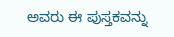ಅವರು ಈ ಪುಸ್ತಕವನ್ನು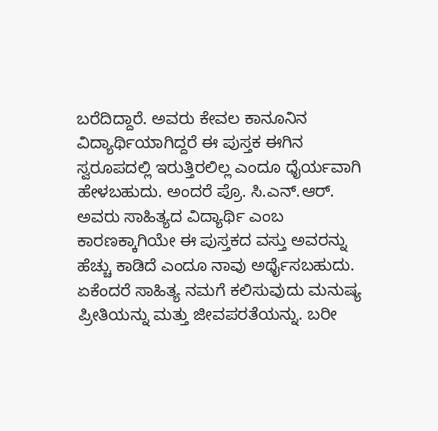ಬರೆದಿದ್ದಾರೆ. ಅವರು ಕೇವಲ ಕಾನೂನಿನ ವಿದ್ಯಾರ್ಥಿಯಾಗಿದ್ದರೆ ಈ ಪುಸ್ತಕ ಈಗಿನ ಸ್ವರೂಪದಲ್ಲಿ ಇರುತ್ತಿರಲಿಲ್ಲ ಎಂದೂ ಧೈರ್ಯವಾಗಿ ಹೇಳಬಹುದು. ಅಂದರೆ ಪ್ರೊ. ಸಿ.ಎನ್.ಆರ್. ಅವರು ಸಾಹಿತ್ಯದ ವಿದ್ಯಾರ್ಥಿ ಎಂಬ ಕಾರಣಕ್ಕಾಗಿಯೇ ಈ ಪುಸ್ತಕದ ವಸ್ತು ಅವರನ್ನು ಹೆಚ್ಚು ಕಾಡಿದೆ ಎಂದೂ ನಾವು ಅರ್ಥೈಸಬಹುದು. ಏಕೆಂದರೆ ಸಾಹಿತ್ಯ ನಮಗೆ ಕಲಿಸುವುದು ಮನುಷ್ಯ ಪ್ರೀತಿಯನ್ನು ಮತ್ತು ಜೀವಪರತೆಯನ್ನು. ಬರೀ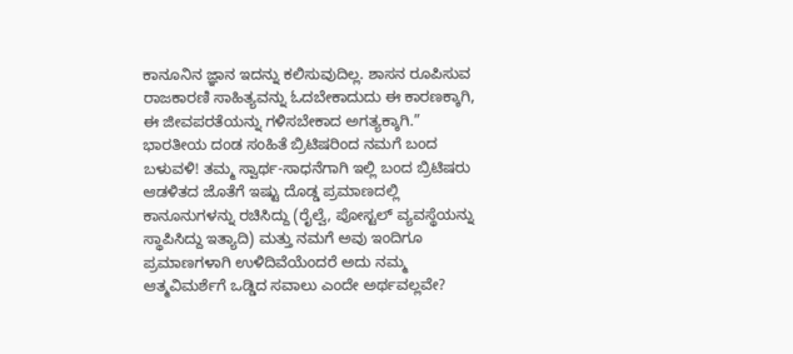ಕಾನೂನಿನ ಜ್ಞಾನ ಇದನ್ನು ಕಲಿಸುವುದಿಲ್ಲ. ಶಾಸನ ರೂಪಿಸುವ ರಾಜಕಾರಣಿ ಸಾಹಿತ್ಯವನ್ನು ಓದಬೇಕಾದುದು ಈ ಕಾರಣಕ್ಕಾಗಿ, ಈ ಜೀವಪರತೆಯನ್ನು ಗಳಿಸಬೇಕಾದ ಅಗತ್ಯಕ್ಕಾಗಿ.” ಭಾರತೀಯ ದಂಡ ಸಂಹಿತೆ ಬ್ರಿಟಿಷರಿಂದ ನಮಗೆ ಬಂದ ಬಳುವಳಿ! ತಮ್ಮ ಸ್ವಾರ್ಥ-ಸಾಧನೆಗಾಗಿ ಇಲ್ಲಿ ಬಂದ ಬ್ರಿಟಿಷರು ಆಡಳಿತದ ಜೊತೆಗೆ ಇಷ್ಟು ದೊಡ್ಡ ಪ್ರಮಾಣದಲ್ಲಿ ಕಾನೂನುಗಳನ್ನು ರಚಿಸಿದ್ದು (ರೈಲ್ವೆ, ಪೋಸ್ಟಲ್ ವ್ಯವಸ್ಥೆಯನ್ನು ಸ್ಥಾಪಿಸಿದ್ದು ಇತ್ಯಾದಿ) ಮತ್ತು ನಮಗೆ ಅವು ಇಂದಿಗೂ ಪ್ರಮಾಣಗಳಾಗಿ ಉಳಿದಿವೆಯೆಂದರೆ ಅದು ನಮ್ಮ ಆತ್ಮವಿಮರ್ಶೆಗೆ ಒಡ್ಡಿದ ಸವಾಲು ಎಂದೇ ಅರ್ಥವಲ್ಲವೇ?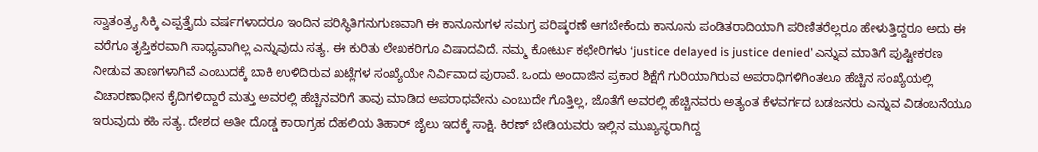ಸ್ವಾತಂತ್ರ್ಯ ಸಿಕ್ಕಿ ಎಪ್ಪತ್ತೈದು ವರ್ಷಗಳಾದರೂ ಇಂದಿನ ಪರಿಸ್ಥಿತಿಗನುಗುಣವಾಗಿ ಈ ಕಾನೂನುಗಳ ಸಮಗ್ರ ಪರಿಷ್ಕರಣೆ ಆಗಬೇಕೆಂದು ಕಾನೂನು ಪಂಡಿತರಾದಿಯಾಗಿ ಪರಿಣಿತರೆಲ್ಲರೂ ಹೇಳುತ್ತಿದ್ದರೂ ಅದು ಈ ವರೆಗೂ ತೃಪ್ತಿಕರವಾಗಿ ಸಾಧ್ಯವಾಗಿಲ್ಲ ಎನ್ನುವುದು ಸತ್ಯ. ಈ ಕುರಿತು ಲೇಖಕರಿಗೂ ವಿಷಾದವಿದೆ. ನಮ್ಮ ಕೋರ್ಟು ಕಛೇರಿಗಳು ‘justice delayed is justice denied’ ಎನ್ನುವ ಮಾತಿಗೆ ಪುಷ್ಟೀಕರಣ ನೀಡುವ ತಾಣಗಳಾಗಿವೆ ಎಂಬುದಕ್ಕೆ ಬಾಕಿ ಉಳಿದಿರುವ ಖಟ್ಲೆಗಳ ಸಂಖ್ಯೆಯೇ ನಿರ್ವಿವಾದ ಪುರಾವೆ. ಒಂದು ಅಂದಾಜಿನ ಪ್ರಕಾರ ಶಿಕ್ಷೆಗೆ ಗುರಿಯಾಗಿರುವ ಅಪರಾಧಿಗಳಿಗಿಂತಲೂ ಹೆಚ್ಚಿನ ಸಂಖ್ಯೆಯಲ್ಲಿ ವಿಚಾರಣಾಧೀನ ಕೈದಿಗಳಿದ್ದಾರೆ ಮತ್ತು ಅವರಲ್ಲಿ ಹೆಚ್ಚಿನವರಿಗೆ ತಾವು ಮಾಡಿದ ಅಪರಾಧವೇನು ಎಂಬುದೇ ಗೊತ್ತಿಲ್ಲ, ಜೊತೆಗೆ ಅವರಲ್ಲಿ ಹೆಚ್ಚಿನವರು ಅತ್ಯಂತ ಕೆಳವರ್ಗದ ಬಡಜನರು ಎನ್ನುವ ವಿಡಂಬನೆಯೂ ಇರುವುದು ಕಹಿ ಸತ್ಯ. ದೇಶದ ಅತೀ ದೊಡ್ಡ ಕಾರಾಗ್ರಹ ದೆಹಲಿಯ ತಿಹಾರ್ ಜೈಲು ಇದಕ್ಕೆ ಸಾಕ್ಷಿ. ಕಿರಣ್ ಬೇಡಿಯವರು ಇಲ್ಲಿನ ಮುಖ್ಯಸ್ಥರಾಗಿದ್ದ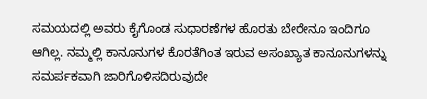ಸಮಯದಲ್ಲಿ ಅವರು ಕೈಗೊಂಡ ಸುಧಾರಣೆಗಳ ಹೊರತು ಬೇರೇನೂ ಇಂದಿಗೂ ಆಗಿಲ್ಲ. ನಮ್ಮಲ್ಲಿ ಕಾನೂನುಗಳ ಕೊರತೆಗಿಂತ ಇರುವ ಅಸಂಖ್ಯಾತ ಕಾನೂನುಗಳನ್ನು ಸಮರ್ಪಕವಾಗಿ ಜಾರಿಗೊಳಿಸದಿರುವುದೇ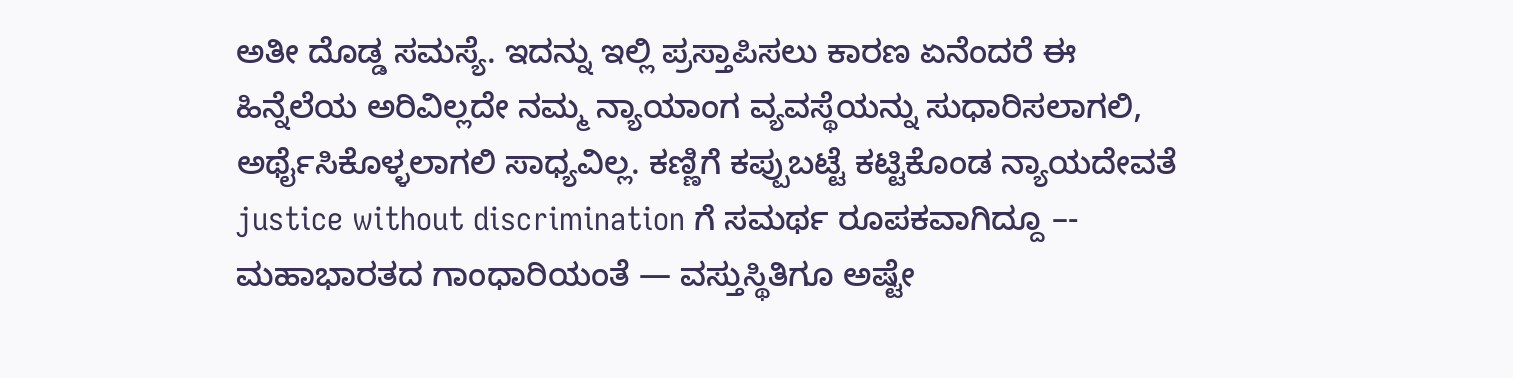ಅತೀ ದೊಡ್ಡ ಸಮಸ್ಯೆ. ಇದನ್ನು ಇಲ್ಲಿ ಪ್ರಸ್ತಾಪಿಸಲು ಕಾರಣ ಏನೆಂದರೆ ಈ ಹಿನ್ನೆಲೆಯ ಅರಿವಿಲ್ಲದೇ ನಮ್ಮ ನ್ಯಾಯಾಂಗ ವ್ಯವಸ್ಥೆಯನ್ನು ಸುಧಾರಿಸಲಾಗಲಿ, ಅರ್ಥೈಸಿಕೊಳ್ಳಲಾಗಲಿ ಸಾಧ್ಯವಿಲ್ಲ. ಕಣ್ಣಿಗೆ ಕಪ್ಪುಬಟ್ಟೆ ಕಟ್ಟಿಕೊಂಡ ನ್ಯಾಯದೇವತೆ justice without discrimination ಗೆ ಸಮರ್ಥ ರೂಪಕವಾಗಿದ್ದೂ –- ಮಹಾಭಾರತದ ಗಾಂಧಾರಿಯಂತೆ — ವಸ್ತುಸ್ಥಿತಿಗೂ ಅಷ್ಟೇ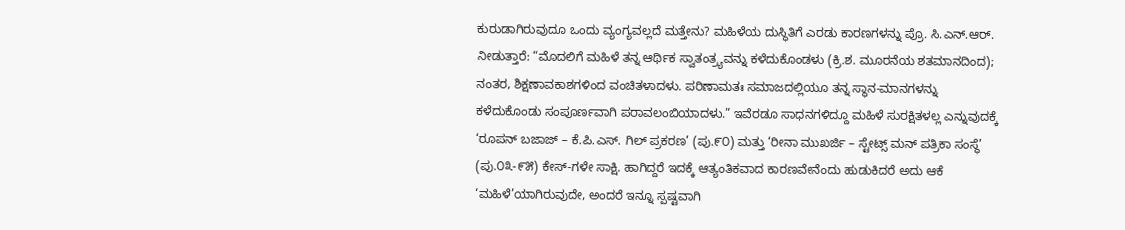ಕುರುಡಾಗಿರುವುದೂ ಒಂದು ವ್ಯಂಗ್ಯವಲ್ಲದೆ ಮತ್ತೇನು? ಮಹಿಳೆಯ ದುಸ್ಥಿತಿಗೆ ಎರಡು ಕಾರಣಗಳನ್ನು ಪ್ರೊ. ಸಿ.ಎನ್.ಆರ್. ನೀಡುತ್ತಾರೆ: “ಮೊದಲಿಗೆ ಮಹಿಳೆ ತನ್ನ ಆರ್ಥಿಕ ಸ್ವಾತಂತ್ರ್ಯವನ್ನು ಕಳೆದುಕೊಂಡಳು (ಕ್ರಿ.ಶ. ಮೂರನೆಯ ಶತಮಾನದಿಂದ); ನಂತರ, ಶಿಕ್ಷಣಾವಕಾಶಗಳಿಂದ ವಂಚಿತಳಾದಳು. ಪರಿಣಾಮತಃ ಸಮಾಜದಲ್ಲಿಯೂ ತನ್ನ ಸ್ಥಾನ-ಮಾನಗಳನ್ನು ಕಳೆದುಕೊಂಡು ಸಂಪೂರ್ಣವಾಗಿ ಪರಾವಲಂಬಿಯಾದಳು.” ಇವೆರಡೂ ಸಾಧನಗಳಿದ್ದೂ ಮಹಿಳೆ ಸುರಕ್ಷಿತಳಲ್ಲ ಎನ್ನುವುದಕ್ಕೆ ‘ರೂಪನ್ ಬಜಾಜ್ – ಕೆ.ಪಿ.ಎಸ್. ಗಿಲ್ ಪ್ರಕರಣ’ (ಪು.೯೦) ಮತ್ತು ‘ರೀನಾ ಮುಖರ್ಜಿ – ಸ್ಟೇಟ್ಸ್ ಮನ್ ಪತ್ರಿಕಾ ಸಂಸ್ಥೆ’ (ಪು.೦೩-೯೫) ಕೇಸ್-ಗಳೇ ಸಾಕ್ಷಿ. ಹಾಗಿದ್ದರೆ ಇದಕ್ಕೆ ಆತ್ಯಂತಿಕವಾದ ಕಾರಣವೇನೆಂದು ಹುಡುಕಿದರೆ ಅದು ಆಕೆ ‘ಮಹಿಳೆ’ಯಾಗಿರುವುದೇ, ಅಂದರೆ ಇನ್ನೂ ಸ್ಪಷ್ಟವಾಗಿ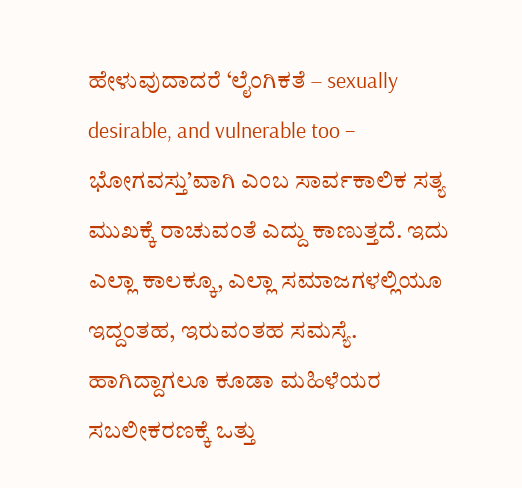ಹೇಳುವುದಾದರೆ ‘ಲೈಂಗಿಕತೆ – sexually desirable, and vulnerable too – ಭೋಗವಸ್ತು’ವಾಗಿ ಎಂಬ ಸಾರ್ವಕಾಲಿಕ ಸತ್ಯ ಮುಖಕ್ಕೆ ರಾಚುವಂತೆ ಎದ್ದು ಕಾಣುತ್ತದೆ. ಇದು ಎಲ್ಲಾ ಕಾಲಕ್ಕೂ, ಎಲ್ಲಾ ಸಮಾಜಗಳಲ್ಲಿಯೂ ಇದ್ದಂತಹ, ಇರುವಂತಹ ಸಮಸ್ಯೆ. ಹಾಗಿದ್ದಾಗಲೂ ಕೂಡಾ ಮಹಿಳೆಯರ ಸಬಲೀಕರಣಕ್ಕೆ ಒತ್ತು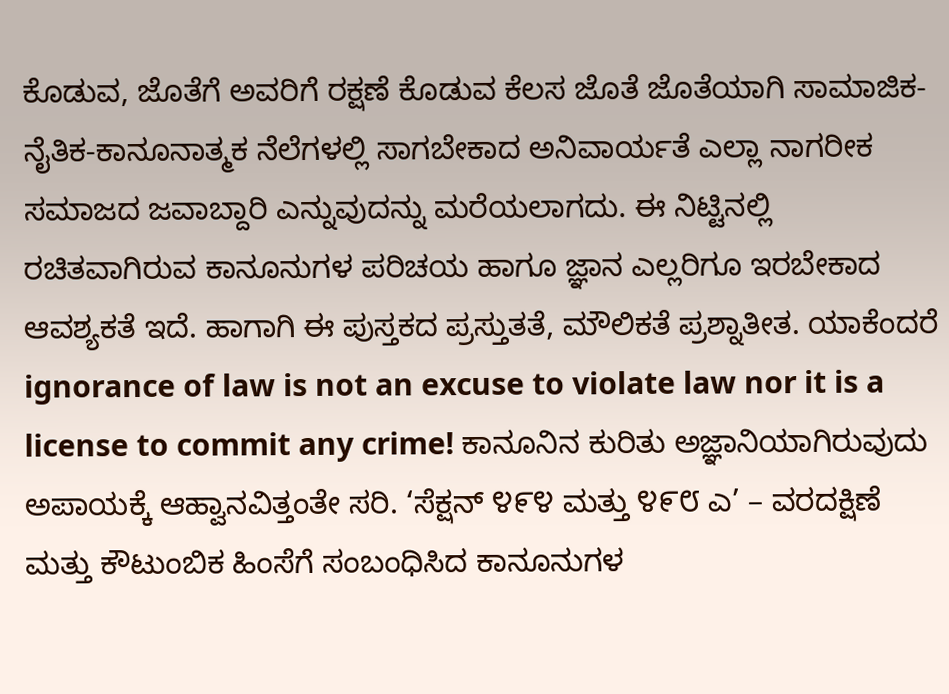ಕೊಡುವ, ಜೊತೆಗೆ ಅವರಿಗೆ ರಕ್ಷಣೆ ಕೊಡುವ ಕೆಲಸ ಜೊತೆ ಜೊತೆಯಾಗಿ ಸಾಮಾಜಿಕ-ನೈತಿಕ-ಕಾನೂನಾತ್ಮಕ ನೆಲೆಗಳಲ್ಲಿ ಸಾಗಬೇಕಾದ ಅನಿವಾರ್ಯತೆ ಎಲ್ಲಾ ನಾಗರೀಕ ಸಮಾಜದ ಜವಾಬ್ದಾರಿ ಎನ್ನುವುದನ್ನು ಮರೆಯಲಾಗದು. ಈ ನಿಟ್ಟಿನಲ್ಲಿ ರಚಿತವಾಗಿರುವ ಕಾನೂನುಗಳ ಪರಿಚಯ ಹಾಗೂ ಜ್ಞಾನ ಎಲ್ಲರಿಗೂ ಇರಬೇಕಾದ ಆವಶ್ಯಕತೆ ಇದೆ. ಹಾಗಾಗಿ ಈ ಪುಸ್ತಕದ ಪ್ರಸ್ತುತತೆ, ಮೌಲಿಕತೆ ಪ್ರಶ್ನಾತೀತ. ಯಾಕೆಂದರೆ ignorance of law is not an excuse to violate law nor it is a license to commit any crime! ಕಾನೂನಿನ ಕುರಿತು ಅಜ್ಞಾನಿಯಾಗಿರುವುದು ಅಪಾಯಕ್ಕೆ ಆಹ್ವಾನವಿತ್ತಂತೇ ಸರಿ. ‘ಸೆಕ್ಷನ್ ೪೯೪ ಮತ್ತು ೪೯೮ ಎ’ – ವರದಕ್ಷಿಣೆ ಮತ್ತು ಕೌಟುಂಬಿಕ ಹಿಂಸೆಗೆ ಸಂಬಂಧಿಸಿದ ಕಾನೂನುಗಳ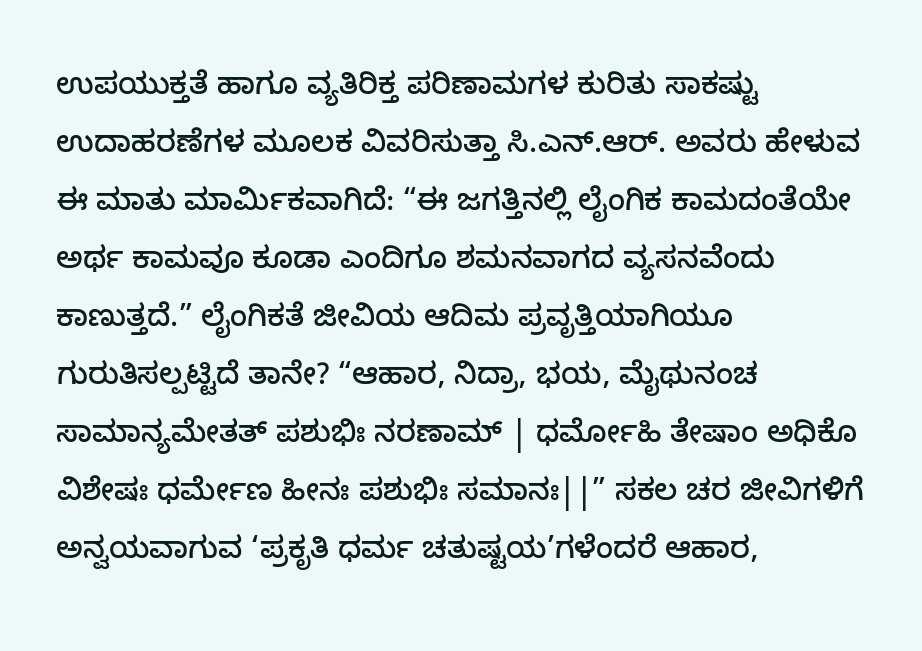ಉಪಯುಕ್ತತೆ ಹಾಗೂ ವ್ಯತಿರಿಕ್ತ ಪರಿಣಾಮಗಳ ಕುರಿತು ಸಾಕಷ್ಟು ಉದಾಹರಣೆಗಳ ಮೂಲಕ ವಿವರಿಸುತ್ತಾ ಸಿ.ಎನ್.ಆರ್. ಅವರು ಹೇಳುವ ಈ ಮಾತು ಮಾರ್ಮಿಕವಾಗಿದೆ: “ಈ ಜಗತ್ತಿನಲ್ಲಿ ಲೈಂಗಿಕ ಕಾಮದಂತೆಯೇ ಅರ್ಥ ಕಾಮವೂ ಕೂಡಾ ಎಂದಿಗೂ ಶಮನವಾಗದ ವ್ಯಸನವೆಂದು ಕಾಣುತ್ತದೆ.” ಲೈಂಗಿಕತೆ ಜೀವಿಯ ಆದಿಮ ಪ್ರವೃತ್ತಿಯಾಗಿಯೂ ಗುರುತಿಸಲ್ಪಟ್ಟಿದೆ ತಾನೇ? “ಆಹಾರ, ನಿದ್ರಾ, ಭಯ, ಮೈಥುನಂಚ ಸಾಮಾನ್ಯಮೇತತ್ ಪಶುಭಿಃ ನರಣಾಮ್ | ಧರ್ಮೋಹಿ ತೇಷಾಂ ಅಧಿಕೊ ವಿಶೇಷಃ ಧರ್ಮೇಣ ಹೀನಃ ಪಶುಭಿಃ ಸಮಾನಃ||” ಸಕಲ ಚರ ಜೀವಿಗಳಿಗೆ ಅನ್ವಯವಾಗುವ ‘ಪ್ರಕೃತಿ ಧರ್ಮ ಚತುಷ್ಟಯ’ಗಳೆಂದರೆ ಆಹಾರ,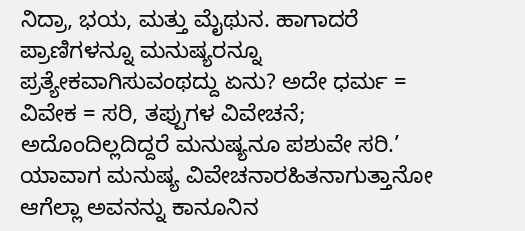ನಿದ್ರಾ, ಭಯ, ಮತ್ತು ಮೈಥುನ. ಹಾಗಾದರೆ ಪ್ರಾಣಿಗಳನ್ನೂ ಮನುಷ್ಯರನ್ನೂ ಪ್ರತ್ಯೇಕವಾಗಿಸುವಂಥದ್ದು ಏನು? ಅದೇ ಧರ್ಮ = ವಿವೇಕ = ಸರಿ, ತಪ್ಪುಗಳ ವಿವೇಚನೆ; ಅದೊಂದಿಲ್ಲದಿದ್ದರೆ ಮನುಷ್ಯನೂ ಪಶುವೇ ಸರಿ.’ ಯಾವಾಗ ಮನುಷ್ಯ ವಿವೇಚನಾರಹಿತನಾಗುತ್ತಾನೋ ಆಗೆಲ್ಲಾ ಅವನನ್ನು ಕಾನೂನಿನ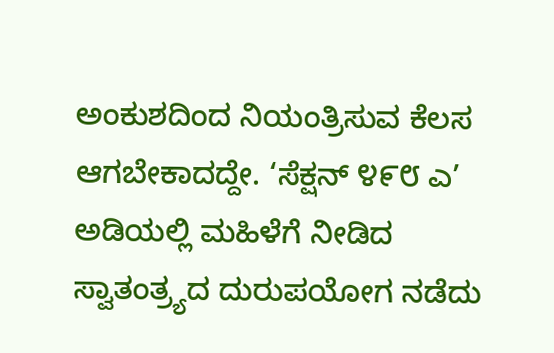ಅಂಕುಶದಿಂದ ನಿಯಂತ್ರಿಸುವ ಕೆಲಸ ಆಗಬೇಕಾದದ್ದೇ. ‘ಸೆಕ್ಷನ್ ೪೯೮ ಎ’ ಅಡಿಯಲ್ಲಿ ಮಹಿಳೆಗೆ ನೀಡಿದ ಸ್ವಾತಂತ್ರ್ಯದ ದುರುಪಯೋಗ ನಡೆದು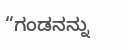“ಗಂಡನನ್ನು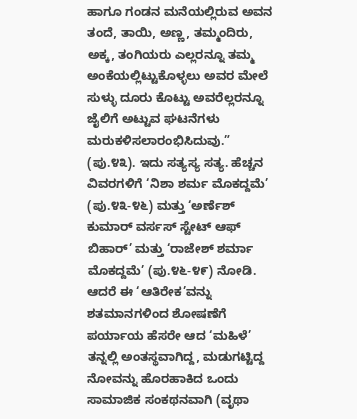ಹಾಗೂ ಗಂಡನ ಮನೆಯಲ್ಲಿರುವ ಅವನ ತಂದೆ, ತಾಯಿ, ಅಣ್ಣ, ತಮ್ಮಂದಿರು, ಅಕ್ಕ, ತಂಗಿಯರು ಎಲ್ಲರನ್ನೂ ತಮ್ಮ ಅಂಕೆಯಲ್ಲಿಟ್ಟುಕೊಳ್ಳಲು ಅವರ ಮೇಲೆ ಸುಳ್ಳು ದೂರು ಕೊಟ್ಟು ಅವರೆಲ್ಲರನ್ನೂ ಜೈಲಿಗೆ ಅಟ್ಟುವ ಘಟನೆಗಳು ಮರುಕಳಿಸಲಾರಂಭಿಸಿದುವು.” (ಪು.೪೩). ಇದು ಸತ್ಯಸ್ಯ ಸತ್ಯ. ಹೆಚ್ಚನ ವಿವರಗಳಿಗೆ ‘ನಿಶಾ ಶರ್ಮ ಮೊಕದ್ದಮೆ’ (ಪು.೪೩-೪೬) ಮತ್ತು ‘ಅರ್ಣೆಶ್ ಕುಮಾರ್ ವರ್ಸಸ್ ಸ್ಟೇಟ್ ಆಫ್ ಬಿಹಾರ್’ ಮತ್ತು ‘ರಾಜೇಶ್ ಶರ್ಮಾ ಮೊಕದ್ದಮೆ’ (ಪು.೪೬-೪೯) ನೋಡಿ. ಆದರೆ ಈ ‘ಆತಿರೇಕ’ವನ್ನು ಶತಮಾನಗಳಿಂದ ಶೋಷಣೆಗೆ ಪರ್ಯಾಯ ಹೆಸರೇ ಆದ ‘ಮಹಿಳೆ’ ತನ್ನಲ್ಲಿ ಅಂತಸ್ಥವಾಗಿದ್ದ, ಮಡುಗಟ್ಟಿದ್ದ ನೋವನ್ನು ಹೊರಹಾಕಿದ ಒಂದು ಸಾಮಾಜಿಕ ಸಂಕಥನವಾಗಿ (ವೃಥಾ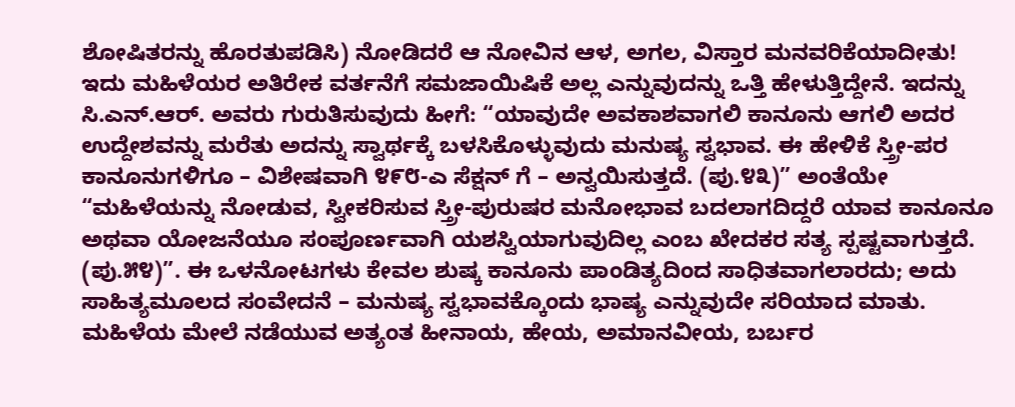ಶೋಷಿತರನ್ನು ಹೊರತುಪಡಿಸಿ) ನೋಡಿದರೆ ಆ ನೋವಿನ ಆಳ, ಅಗಲ, ವಿಸ್ತಾರ ಮನವರಿಕೆಯಾದೀತು! ಇದು ಮಹಿಳೆಯರ ಅತಿರೇಕ ವರ್ತನೆಗೆ ಸಮಜಾಯಿಷಿಕೆ ಅಲ್ಲ ಎನ್ನುವುದನ್ನು ಒತ್ತಿ ಹೇಳುತ್ತಿದ್ದೇನೆ. ಇದನ್ನು ಸಿ.ಎನ್.ಆರ್. ಅವರು ಗುರುತಿಸುವುದು ಹೀಗೆ: “ಯಾವುದೇ ಅವಕಾಶವಾಗಲಿ ಕಾನೂನು ಆಗಲಿ ಅದರ ಉದ್ದೇಶವನ್ನು ಮರೆತು ಅದನ್ನು ಸ್ವಾರ್ಥಕ್ಕೆ ಬಳಸಿಕೊಳ್ಳುವುದು ಮನುಷ್ಯ ಸ್ವಭಾವ. ಈ ಹೇಳಿಕೆ ಸ್ತ್ರೀ-ಪರ ಕಾನೂನುಗಳಿಗೂ – ವಿಶೇಷವಾಗಿ ೪೯೮-ಎ ಸೆಕ್ಷನ್ ಗೆ – ಅನ್ವಯಿಸುತ್ತದೆ. (ಪು.೪೩)” ಅಂತೆಯೇ “ಮಹಿಳೆಯನ್ನು ನೋಡುವ, ಸ್ವೀಕರಿಸುವ ಸ್ತ್ರೀ-ಪುರುಷರ ಮನೋಭಾವ ಬದಲಾಗದಿದ್ದರೆ ಯಾವ ಕಾನೂನೂ ಅಥವಾ ಯೋಜನೆಯೂ ಸಂಪೂರ್ಣವಾಗಿ ಯಶಸ್ವಿಯಾಗುವುದಿಲ್ಲ ಎಂಬ ಖೇದಕರ ಸತ್ಯ ಸ್ಪಷ್ಟವಾಗುತ್ತದೆ. (ಪು.೫೪)”. ಈ ಒಳನೋಟಗಳು ಕೇವಲ ಶುಷ್ಕ ಕಾನೂನು ಪಾಂಡಿತ್ಯದಿಂದ ಸಾಧಿತವಾಗಲಾರದು; ಅದು ಸಾಹಿತ್ಯಮೂಲದ ಸಂವೇದನೆ – ಮನುಷ್ಯ ಸ್ವಭಾವಕ್ಕೊಂದು ಭಾಷ್ಯ ಎನ್ನುವುದೇ ಸರಿಯಾದ ಮಾತು. ಮಹಿಳೆಯ ಮೇಲೆ ನಡೆಯುವ ಅತ್ಯಂತ ಹೀನಾಯ, ಹೇಯ, ಅಮಾನವೀಯ, ಬರ್ಬರ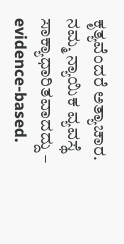ಕೃತ್ಯವೆಂದರೆ ಅತ್ಯಾಚಾರ. ನಮ್ಮ ನ್ಯಾಯಿಕ ವ್ಯವಸ್ಥೆ ಸಾಕ್ಯಾಧಾರಿತವಾದದ್ದು – evidence-based.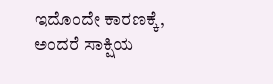ಇದೊಂದೇ ಕಾರಣಕ್ಕೆ, ಅಂದರೆ ಸಾಕ್ಷಿಯ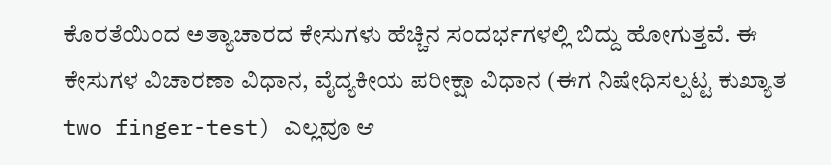ಕೊರತೆಯಿಂದ ಅತ್ಯಾಚಾರದ ಕೇಸುಗಳು ಹೆಚ್ಚಿನ ಸಂದರ್ಭಗಳಲ್ಲಿ ಬಿದ್ದು ಹೋಗುತ್ತವೆ. ಈ ಕೇಸುಗಳ ವಿಚಾರಣಾ ವಿಧಾನ, ವೈದ್ಯಕೀಯ ಪರೀಕ್ಷಾ ವಿಧಾನ (ಈಗ ನಿಷೇಧಿಸಲ್ಪಟ್ಟ ಕುಖ್ಯಾತ two finger-test) ಎಲ್ಲವೂ ಆ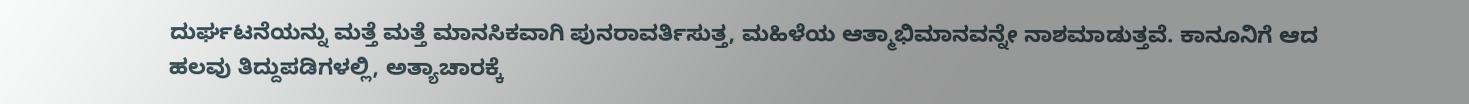ದುರ್ಘಟನೆಯನ್ನು ಮತ್ತೆ ಮತ್ತೆ ಮಾನಸಿಕವಾಗಿ ಪುನರಾವರ್ತಿಸುತ್ತ, ಮಹಿಳೆಯ ಆತ್ಮಾಭಿಮಾನವನ್ನೇ ನಾಶಮಾಡುತ್ತವೆ. ಕಾನೂನಿಗೆ ಆದ ಹಲವು ತಿದ್ದುಪಡಿಗಳಲ್ಲಿ, ಅತ್ಯಾಚಾರಕ್ಕೆ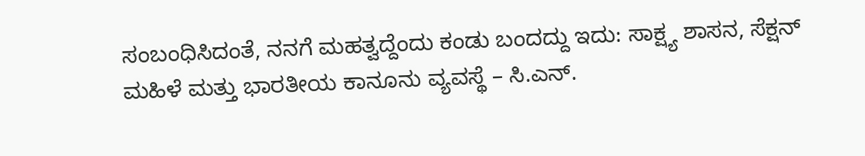ಸಂಬಂಧಿಸಿದಂತೆ, ನನಗೆ ಮಹತ್ವದ್ದೆಂದು ಕಂಡು ಬಂದದ್ದು ಇದು: ಸಾಕ್ಷ್ಯ ಶಾಸನ, ಸೆಕ್ಷನ್
ಮಹಿಳೆ ಮತ್ತು ಭಾರತೀಯ ಕಾನೂನು ವ್ಯವಸ್ಥೆ – ಸಿ.ಎನ್.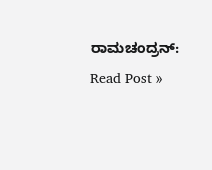ರಾಮಚಂದ್ರನ್: Read Post »